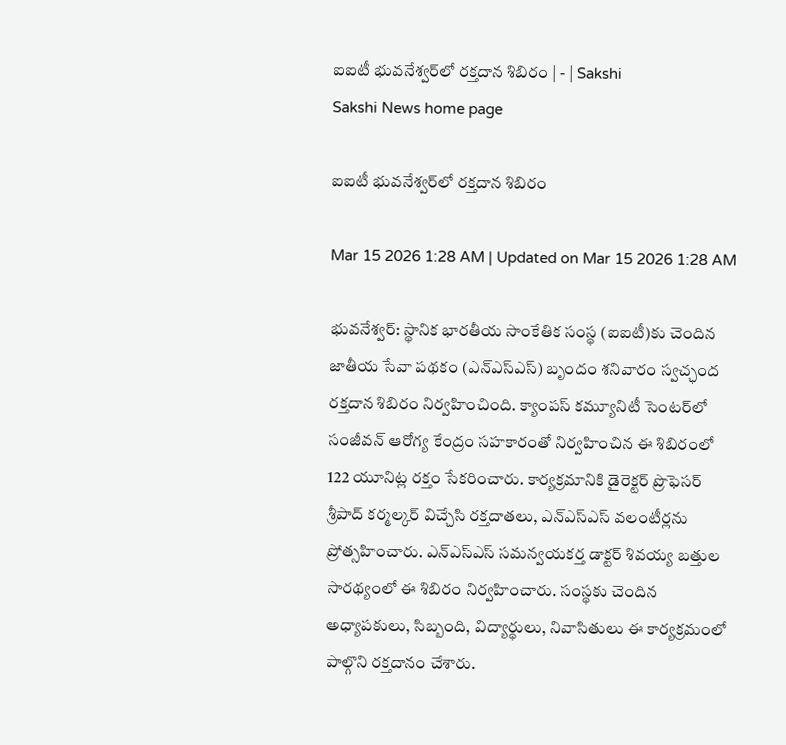ఐఐటీ భువనేశ్వర్‌లో రక్తదాన శిబిరం | - | Sakshi
Sakshi News home page

ఐఐటీ భువనేశ్వర్‌లో రక్తదాన శిబిరం

Mar 15 2026 1:28 AM | Updated on Mar 15 2026 1:28 AM

భువనేశ్వర్‌: స్థానిక భారతీయ సాంకేతిక సంస్థ (ఐఐటీ)కు చెందిన జాతీయ సేవా పథకం (ఎన్‌ఎస్‌ఎస్‌) బృందం శనివారం స్వచ్ఛంద రక్తదాన శిబిరం నిర్వహించింది. క్యాంపస్‌ కమ్యూనిటీ సెంటర్‌లో సంజీవన్‌ ఆరోగ్య కేంద్రం సహకారంతో నిర్వహించిన ఈ శిబిరంలో 122 యూనిట్ల రక్తం సేకరించారు. కార్యక్రమానికి డైరెక్టర్‌ ప్రొఫెసర్‌ శ్రీపాద్‌ కర్మల్కర్‌ విచ్చేసి రక్తదాతలు, ఎన్‌ఎస్‌ఎస్‌ వలంటీర్లను ప్రోత్సహించారు. ఎన్‌ఎస్‌ఎస్‌ సమన్వయకర్త డాక్టర్‌ శివయ్య బత్తుల సారథ్యంలో ఈ శిబిరం నిర్వహించారు. సంస్థకు చెందిన అధ్యాపకులు, సిబ్బంది, విద్యార్థులు, నివాసితులు ఈ కార్యక్రమంలో పాల్గొని రక్తదానం చేశారు.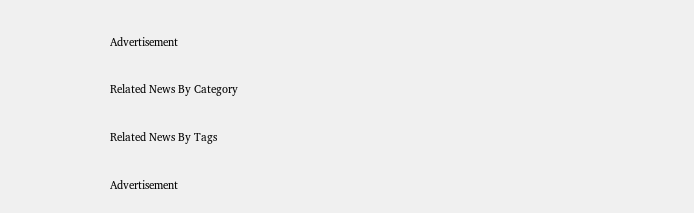Advertisement

Related News By Category

Related News By Tags

Advertisement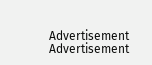Advertisement
Advertisement